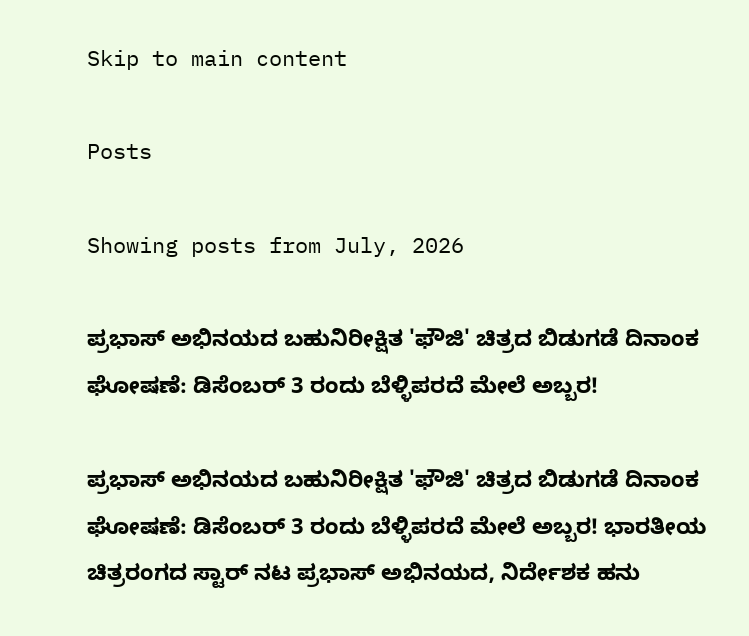Skip to main content

Posts

Showing posts from July, 2026

ಪ್ರಭಾಸ್ ಅಭಿನಯದ ಬಹುನಿರೀಕ್ಷಿತ 'ಫೌಜಿ' ಚಿತ್ರದ ಬಿಡುಗಡೆ ದಿನಾಂಕ ಘೋಷಣೆ: ಡಿಸೆಂಬರ್ 3 ರಂದು ಬೆಳ್ಳಿಪರದೆ ಮೇಲೆ ಅಬ್ಬರ!

ಪ್ರಭಾಸ್ ಅಭಿನಯದ ಬಹುನಿರೀಕ್ಷಿತ 'ಫೌಜಿ' ಚಿತ್ರದ ಬಿಡುಗಡೆ ದಿನಾಂಕ ಘೋಷಣೆ: ಡಿಸೆಂಬರ್ 3 ರಂದು ಬೆಳ್ಳಿಪರದೆ ಮೇಲೆ ಅಬ್ಬರ! ಭಾರತೀಯ ಚಿತ್ರರಂಗದ ಸ್ಟಾರ್ ನಟ ಪ್ರಭಾಸ್ ಅಭಿನಯದ, ನಿರ್ದೇಶಕ ಹನು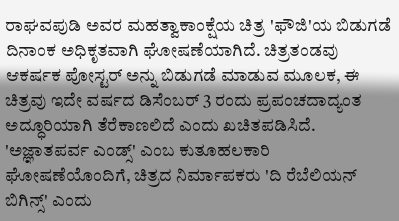ರಾಘವಪುಡಿ ಅವರ ಮಹತ್ವಾಕಾಂಕ್ಷೆಯ ಚಿತ್ರ 'ಫೌಜಿ'ಯ ಬಿಡುಗಡೆ ದಿನಾಂಕ ಅಧಿಕೃತವಾಗಿ ಘೋಷಣೆಯಾಗಿದೆ. ಚಿತ್ರತಂಡವು ಆಕರ್ಷಕ ಪೋಸ್ಟರ್ ಅನ್ನು ಬಿಡುಗಡೆ ಮಾಡುವ ಮೂಲಕ, ಈ ಚಿತ್ರವು ಇದೇ ವರ್ಷದ ಡಿಸೆಂಬರ್ 3 ರಂದು ಪ್ರಪಂಚದಾದ್ಯಂತ ಅದ್ಧೂರಿಯಾಗಿ ತೆರೆಕಾಣಲಿದೆ ಎಂದು ಖಚಿತಪಡಿಸಿದೆ. 'ಅಜ್ಞಾತಪರ್ವ ಎಂಡ್ಸ್' ಎಂಬ ಕುತೂಹಲಕಾರಿ ಘೋಷಣೆಯೊಂದಿಗೆ, ಚಿತ್ರದ ನಿರ್ಮಾಪಕರು 'ದಿ ರೆಬೆಲಿಯನ್ ಬಿಗಿನ್ಸ್' ಎಂದು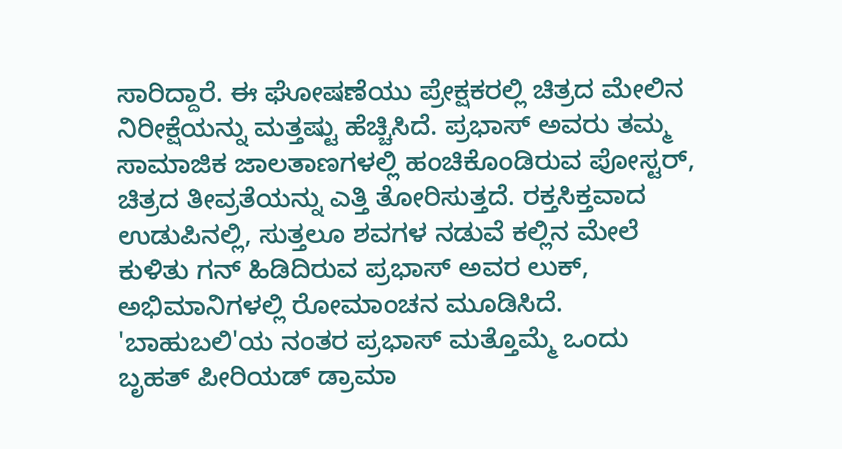ಸಾರಿದ್ದಾರೆ. ಈ ಘೋಷಣೆಯು ಪ್ರೇಕ್ಷಕರಲ್ಲಿ ಚಿತ್ರದ ಮೇಲಿನ ನಿರೀಕ್ಷೆಯನ್ನು ಮತ್ತಷ್ಟು ಹೆಚ್ಚಿಸಿದೆ. ಪ್ರಭಾಸ್ ಅವರು ತಮ್ಮ ಸಾಮಾಜಿಕ ಜಾಲತಾಣಗಳಲ್ಲಿ ಹಂಚಿಕೊಂಡಿರುವ ಪೋಸ್ಟರ್, ಚಿತ್ರದ ತೀವ್ರತೆಯನ್ನು ಎತ್ತಿ ತೋರಿಸುತ್ತದೆ. ರಕ್ತಸಿಕ್ತವಾದ ಉಡುಪಿನಲ್ಲಿ, ಸುತ್ತಲೂ ಶವಗಳ ನಡುವೆ ಕಲ್ಲಿನ ಮೇಲೆ ಕುಳಿತು ಗನ್ ಹಿಡಿದಿರುವ ಪ್ರಭಾಸ್ ಅವರ ಲುಕ್‌, ಅಭಿಮಾನಿಗಳಲ್ಲಿ ರೋಮಾಂಚನ ಮೂಡಿಸಿದೆ. 'ಬಾಹುಬಲಿ'ಯ ನಂತರ ಪ್ರಭಾಸ್ ಮತ್ತೊಮ್ಮೆ ಒಂದು ಬೃಹತ್ ಪೀರಿಯಡ್ ಡ್ರಾಮಾ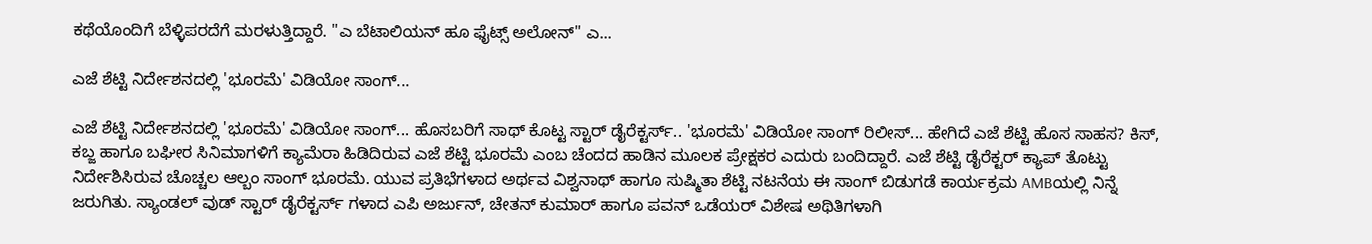ಕಥೆಯೊಂದಿಗೆ ಬೆಳ್ಳಿಪರದೆಗೆ ಮರಳುತ್ತಿದ್ದಾರೆ. "ಎ ಬೆಟಾಲಿಯನ್‌ ಹೂ ಫೈಟ್ಸ್‌ ಅಲೋನ್‌" ಎ...

ಎಜೆ ಶೆಟ್ಟಿ ನಿರ್ದೇಶನದಲ್ಲಿ 'ಭೂರಮೆ' ವಿಡಿಯೋ ಸಾಂಗ್...

ಎಜೆ ಶೆಟ್ಟಿ ನಿರ್ದೇಶನದಲ್ಲಿ 'ಭೂರಮೆ' ವಿಡಿಯೋ ಸಾಂಗ್... ಹೊಸಬರಿಗೆ ಸಾಥ್ ಕೊಟ್ಟ ಸ್ಟಾರ್ ಡೈರೆಕ್ಟರ್ಸ್.. 'ಭೂರಮೆ' ವಿಡಿಯೋ ಸಾಂಗ್ ರಿಲೀಸ್... ಹೇಗಿದೆ ಎಜೆ ಶೆಟ್ಟಿ ಹೊಸ ಸಾಹಸ? ಕಿಸ್, ಕಬ್ಜ ಹಾಗೂ ಬಘೀರ ಸಿನಿಮಾಗಳಿಗೆ ಕ್ಯಾಮೆರಾ ಹಿಡಿದಿರುವ ಎಜೆ ಶೆಟ್ಟಿ ಭೂರಮೆ ಎಂಬ ಚೆಂದದ ಹಾಡಿನ ಮೂಲಕ ಪ್ರೇಕ್ಷಕರ ಎದುರು ಬಂದಿದ್ದಾರೆ. ಎಜೆ ಶೆಟ್ಟಿ ‌ಡೈರೆಕ್ಟರ್ ಕ್ಯಾಪ್ ತೊಟ್ಟು‌ ನಿರ್ದೇಶಿಸಿರುವ ಚೊಚ್ಚಲ ಆಲ್ಬಂ ಸಾಂಗ್ ಭೂರಮೆ. ಯುವ ಪ್ರತಿಭೆಗಳಾದ ಅರ್ಥವ ವಿಶ್ವನಾಥ್ ಹಾಗೂ ಸುಷ್ಮಿತಾ ಶೆಟ್ಟಿ ನಟನೆಯ ಈ ಸಾಂಗ್ ಬಿಡುಗಡೆ ಕಾರ್ಯಕ್ರಮ AMBಯಲ್ಲಿ ನಿನ್ನೆ ಜರುಗಿತು. ಸ್ಯಾಂಡಲ್ ವುಡ್ ಸ್ಟಾರ್ ಡೈರೆಕ್ಟರ್ಸ್ ಗಳಾದ ಎಪಿ ಅರ್ಜುನ್, ಚೇತನ್ ಕುಮಾರ್ ಹಾಗೂ ಪವನ್ ಒಡೆಯರ್ ವಿಶೇಷ ಅಥಿತಿಗಳಾಗಿ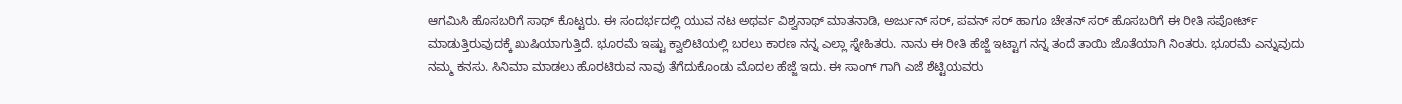ಆಗಮಿಸಿ ಹೊಸಬರಿಗೆ ಸಾಥ್ ಕೊಟ್ಟರು. ಈ ಸಂದರ್ಭದಲ್ಲಿ ಯುವ ನಟ ಅಥರ್ವ ವಿಶ್ವನಾಥ್ ಮಾತನಾಡಿ, ಅರ್ಜುನ್ ಸರ್, ಪವನ್ ಸರ್ ಹಾಗೂ ಚೇತನ್ ಸರ್ ಹೊಸಬರಿಗೆ ಈ ರೀತಿ ಸಪೋರ್ಟ್ ಮಾಡುತ್ತಿರುವುದಕ್ಕೆ ಖುಷಿಯಾಗುತ್ತಿದೆ. ಭೂರಮೆ ಇಷ್ಟು ಕ್ವಾಲಿಟಿಯಲ್ಲಿ ಬರಲು ಕಾರಣ ನನ್ನ ಎಲ್ಲಾ ಸ್ನೇಹಿತರು. ನಾನು ಈ ರೀತಿ ಹೆಜ್ಜೆ ಇಟ್ಟಾಗ ನನ್ನ ತಂದೆ ತಾಯಿ ಜೊತೆಯಾಗಿ ನಿಂತರು. ಭೂರಮೆ ಎನ್ನುವುದು ನಮ್ಮ ಕನಸು. ಸಿನಿಮಾ ಮಾಡಲು ಹೊರಟಿರುವ ನಾವು ತೆಗೆದುಕೊಂಡು ಮೊದಲ ಹೆಜ್ಜೆ ಇದು. ಈ ಸಾಂಗ್ ಗಾಗಿ ಎಜೆ ಶೆಟ್ಟಿಯವರು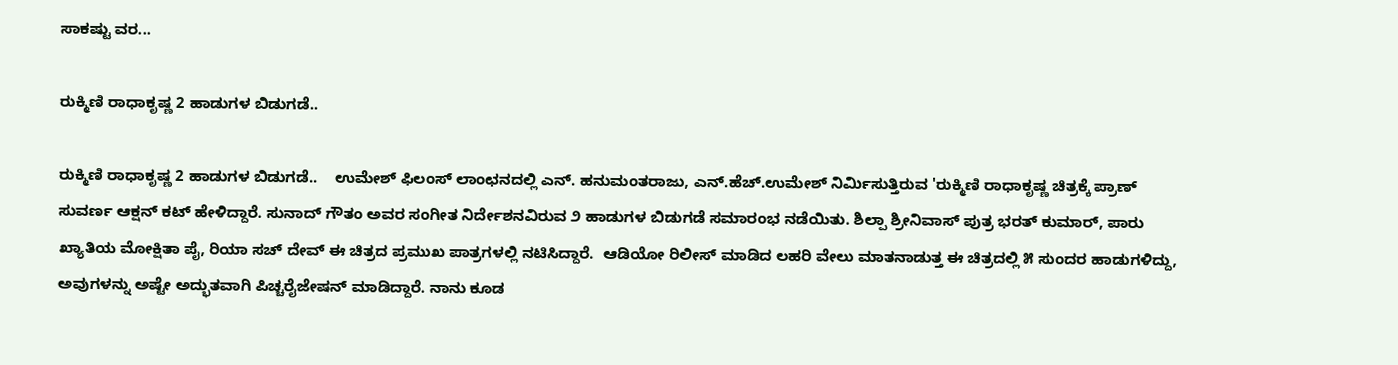ಸಾಕಷ್ಟು ವರ...

ರುಕ್ಮಿಣಿ ರಾಧಾಕೃಷ್ಣ 2 ಹಾಡುಗಳ ಬಿಡುಗಡೆ..

ರುಕ್ಮಿಣಿ ರಾಧಾಕೃಷ್ಣ 2 ಹಾಡುಗಳ ಬಿಡುಗಡೆ..    ಉಮೇಶ್ ಫಿಲಂಸ್ ಲಾಂಛನದಲ್ಲಿ ಎನ್. ಹನುಮಂತರಾಜು, ಎನ್.ಹೆಚ್.ಉಮೇಶ್ ನಿರ್ಮಿಸುತ್ತಿರುವ 'ರುಕ್ಮಿಣಿ ರಾಧಾಕೃಷ್ಣ ಚಿತ್ರಕ್ಕೆ ಪ್ರಾಣ್ ಸುವರ್ಣ ಆಕ್ಷನ್ ಕಟ್ ಹೇಳಿದ್ದಾರೆ. ಸುನಾದ್ ಗೌತಂ ಅವರ ಸಂಗೀತ ನಿರ್ದೇಶನವಿರುವ ೨ ಹಾಡುಗಳ ಬಿಡುಗಡೆ ಸಮಾರಂಭ ನಡೆಯಿತು. ಶಿಲ್ಪಾ ಶ್ರೀನಿವಾಸ್ ಪುತ್ರ ಭರತ್ ಕುಮಾರ್, ಪಾರು ಖ್ಯಾತಿಯ ಮೋಕ್ಷಿತಾ ಪೈ, ರಿಯಾ ಸಚ್ ದೇವ್ ಈ ಚಿತ್ರದ ಪ್ರಮುಖ ಪಾತ್ರಗಳಲ್ಲಿ ನಟಿಸಿದ್ದಾರೆ.  ಆಡಿಯೋ ರಿಲೀಸ್ ಮಾಡಿದ ಲಹರಿ ವೇಲು ಮಾತನಾಡುತ್ತ ಈ ಚಿತ್ರದಲ್ಲಿ ೫ ಸುಂದರ ಹಾಡುಗಳಿದ್ದು, ಅವುಗಳನ್ನು ಅಷ್ಟೇ ಅದ್ಭುತವಾಗಿ ಪಿಚ್ಚರೈಜೇಷನ್ ಮಾಡಿದ್ದಾರೆ. ನಾನು ಕೂಡ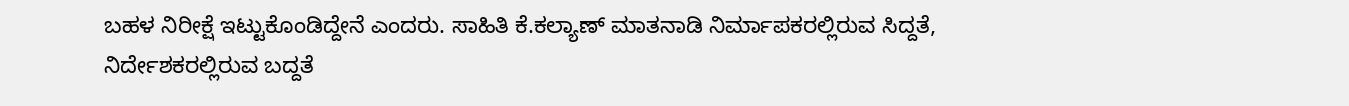ಬಹಳ ನಿರೀಕ್ಷೆ ಇಟ್ಟುಕೊಂಡಿದ್ದೇನೆ ಎಂದರು. ಸಾಹಿತಿ ಕೆ.ಕಲ್ಯಾಣ್ ಮಾತನಾಡಿ ನಿರ್ಮಾಪಕರಲ್ಲಿರುವ ಸಿದ್ದತೆ, ನಿರ್ದೇಶಕರಲ್ಲಿರುವ ಬದ್ದತೆ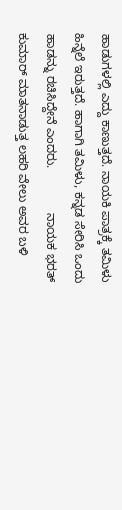ಹಾಡುಗಳಲ್ಲಿ ಎದ್ದು ಕಾಣುತ್ತದೆ. ನಾಯಕಿ ಪಾತ್ರಕ್ಕೆ ತಮಿಳು ಹಿನ್ನೆಲೆ ಇರುತ್ತದೆ. ಹಾಗಾಗಿ ತಮಿಳು, ಕನ್ನಡ ಸೇರಿಸಿ ಒಂದು ಹಾಡನ್ನು ರಚಿಸಿದ್ದೇನೆ ಎಂದರು.             ನಾಯಕ ಭರತ್ ಕುಮಾರ್ ಮಾತನಾಡುತ್ತ ಲಹರಿ ವೇಲು ಅವರ ಬಳಿ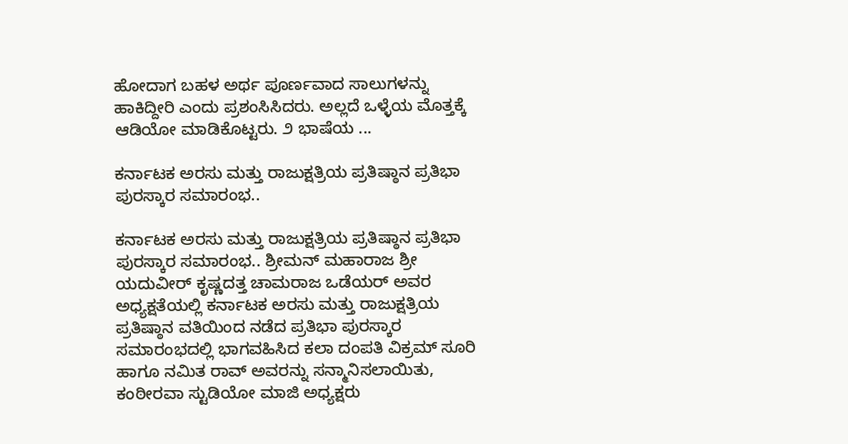ಹೋದಾಗ ಬಹಳ ಅರ್ಥ ಪೂರ್ಣವಾದ ಸಾಲುಗಳನ್ನು ಹಾಕಿದ್ದೀರಿ ಎಂದು ಪ್ರಶಂಸಿಸಿದರು. ಅಲ್ಲದೆ ಒಳ್ಳೆಯ ಮೊತ್ತಕ್ಕೆ ಆಡಿಯೋ ಮಾಡಿಕೊಟ್ಟರು. ೨ ಭಾಷೆಯ ...

ಕರ್ನಾಟಕ ಅರಸು ಮತ್ತು ರಾಜುಕ್ಷತ್ರಿಯ ಪ್ರತಿಷ್ಠಾನ ಪ್ರತಿಭಾ ಪುರಸ್ಕಾರ ಸಮಾರಂಭ..

ಕರ್ನಾಟಕ ಅರಸು ಮತ್ತು ರಾಜುಕ್ಷತ್ರಿಯ ಪ್ರತಿಷ್ಠಾನ ಪ್ರತಿಭಾ ಪುರಸ್ಕಾರ ಸಮಾರಂಭ.. ಶ್ರೀಮನ್ ಮಹಾರಾಜ ಶ್ರೀ ಯದುವೀರ್ ಕೃಷ್ಣದತ್ತ ಚಾಮರಾಜ ಒಡೆಯರ್ ಅವರ ಅಧ್ಯಕ್ಷತೆಯಲ್ಲಿ ಕರ್ನಾಟಕ ಅರಸು ಮತ್ತು ರಾಜುಕ್ಷತ್ರಿಯ ಪ್ರತಿಷ್ಠಾನ ವತಿಯಿಂದ ನಡೆದ ಪ್ರತಿಭಾ ಪುರಸ್ಕಾರ ಸಮಾರಂಭದಲ್ಲಿ ಭಾಗವಹಿಸಿದ ಕಲಾ ದಂಪತಿ ವಿಕ್ರಮ್ ಸೂರಿ ಹಾಗೂ ನಮಿತ ರಾವ್ ಅವರನ್ನು ಸನ್ಮಾನಿಸಲಾಯಿತು, ಕಂಠೀರವಾ ಸ್ಟುಡಿಯೋ ಮಾಜಿ ಅಧ್ಯಕ್ಷರು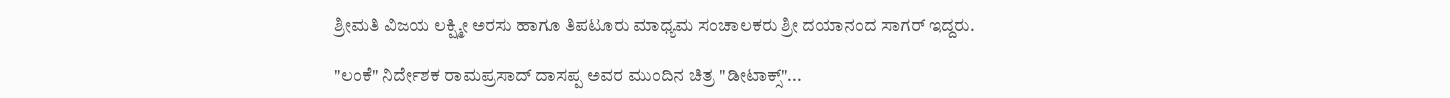ಶ್ರೀಮತಿ ವಿಜಯ ಲಕ್ಷ್ಮೀ ಅರಸು ಹಾಗೂ ತಿಪಟೂರು ಮಾಧ್ಯಮ ಸಂಚಾಲಕರು ಶ್ರೀ ದಯಾನಂದ ಸಾಗರ್ ಇದ್ದರು.

"ಲಂಕೆ" ನಿರ್ದೇಶಕ ರಾಮಪ್ರಸಾದ್ ದಾಸಪ್ಪ ಅವರ ಮುಂದಿನ ಚಿತ್ರ "ಡೀಟಾಕ್ಸ್"...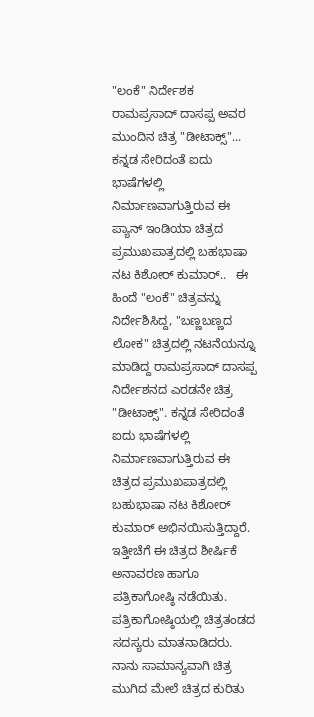"ಲಂಕೆ" ನಿರ್ದೇಶಕ ರಾಮಪ್ರಸಾದ್ ದಾಸಪ್ಪ ಅವರ ಮುಂದಿನ ಚಿತ್ರ "ಡೀಟಾಕ್ಸ್"...  ಕನ್ನಡ ಸೇರಿದಂತೆ ಐದು ಭಾಷೆಗಳಲ್ಲಿ ನಿರ್ಮಾಣವಾಗುತ್ತಿರುವ ಈ ಪ್ಯಾನ್ ಇಂಡಿಯಾ ಚಿತ್ರದ ಪ್ರಮುಖಪಾತ್ರದಲ್ಲಿ ಬಹಭಾಷಾ ನಟ ಕಿಶೋರ್ ಕುಮಾರ್..   ಈ ಹಿಂದೆ "ಲಂಕೆ" ಚಿತ್ರವನ್ನು ನಿರ್ದೇಶಿಸಿದ್ದ, "ಬಣ್ಣಬಣ್ಣದ ಲೋಕ" ಚಿತ್ರದಲ್ಲಿ ನಟನೆಯನ್ನೂ ಮಾಡಿದ್ದ ರಾಮಪ್ರಸಾದ್ ದಾಸಪ್ಪ ನಿರ್ದೇಶನದ ಎರಡನೇ ಚಿತ್ರ "ಡೀಟಾಕ್ಸ್". ಕನ್ನಡ ಸೇರಿದಂತೆ ಐದು ಭಾಷೆಗಳಲ್ಲಿ ನಿರ್ಮಾಣವಾಗುತ್ತಿರುವ ಈ ಚಿತ್ರದ ಪ್ರಮುಖಪಾತ್ರದಲ್ಲಿ ಬಹುಭಾಷಾ ನಟ ಕಿಶೋರ್ ಕುಮಾರ್ ಅಭಿನಯಿಸುತ್ತಿದ್ದಾರೆ. ಇತ್ತೀಚೆಗೆ ಈ ಚಿತ್ರದ ಶೀರ್ಷಿಕೆ ಅನಾವರಣ ಹಾಗೂ ಪತ್ರಿಕಾಗೋಷ್ಠಿ ನಡೆಯಿತು. ಪತ್ರಿಕಾಗೋಷ್ಠಿಯಲ್ಲಿ ಚಿತ್ರತಂಡದ ಸದಸ್ಯರು ಮಾತನಾಡಿದರು.                 ನಾನು ಸಾಮಾನ್ಯವಾಗಿ ಚಿತ್ರ ಮುಗಿದ ಮೇಲೆ ಚಿತ್ರದ ಕುರಿತು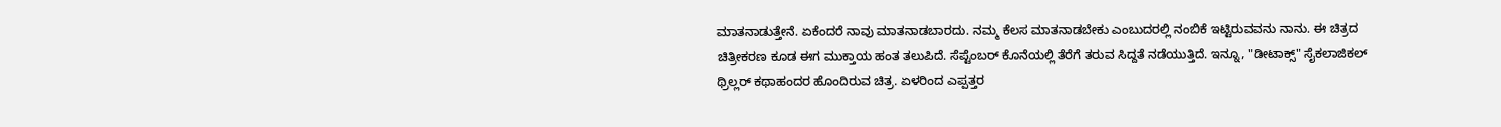ಮಾತನಾಡುತ್ತೇನೆ. ಏಕೆಂದರೆ ನಾವು ಮಾತನಾಡಬಾರದು. ನಮ್ಮ ಕೆಲಸ ಮಾತನಾಡಬೇಕು ಎಂಬುದರಲ್ಲಿ ನಂಬಿಕೆ ಇಟ್ಟಿರುವವನು ನಾನು. ಈ ಚಿತ್ರದ ಚಿತ್ರೀಕರಣ ಕೂಡ ಈಗ ಮುಕ್ತಾಯ ಹಂತ ತಲುಪಿದೆ. ಸೆಪ್ಟೆಂಬರ್ ಕೊನೆಯಲ್ಲಿ ತೆರೆಗೆ ತರುವ ಸಿದ್ದತೆ ನಡೆಯುತ್ತಿದೆ. ಇನ್ನೂ, "ಡೀಟಾಕ್ಸ್" ಸೈಕಲಾಜಿಕಲ್ ಥ್ರಿಲ್ಲರ್ ಕಥಾಹಂದರ ಹೊಂದಿರುವ ಚಿತ್ರ. ಏಳರಿಂದ ಎಪ್ಪತ್ತರ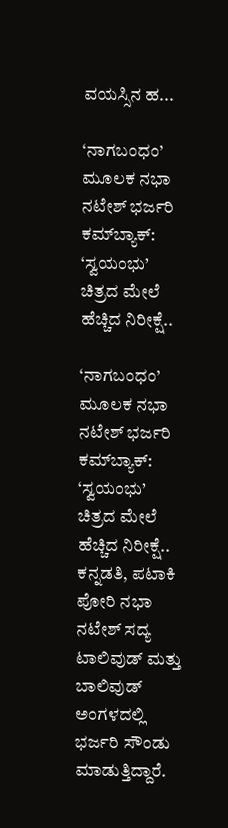ವಯಸ್ಸಿನ ಹ...

‘ನಾಗಬಂಧಂ’ ಮೂಲಕ ನಭಾ ನಟೇಶ್ ಭರ್ಜರಿ ಕಮ್‌ಬ್ಯಾಕ್: ‘ಸ್ವಯಂಭು’ ಚಿತ್ರದ ಮೇಲೆ ಹೆಚ್ಚಿದ ನಿರೀಕ್ಷೆ..

‘ನಾಗಬಂಧಂ’ ಮೂಲಕ ನಭಾ ನಟೇಶ್ ಭರ್ಜರಿ ಕಮ್‌ಬ್ಯಾಕ್: ‘ಸ್ವಯಂಭು’ ಚಿತ್ರದ ಮೇಲೆ ಹೆಚ್ಚಿದ ನಿರೀಕ್ಷೆ.. ಕನ್ನಡತಿ, ಪಟಾಕಿ ಪೋರಿ ನಭಾ ನಟೇಶ್ ಸದ್ಯ ಟಾಲಿವುಡ್ ಮತ್ತು ಬಾಲಿವುಡ್ ಅಂಗಳದಲ್ಲಿ ಭರ್ಜರಿ ಸೌಂಡು ಮಾಡುತ್ತಿದ್ದಾರೆ.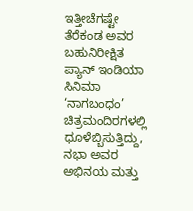ಇತ್ತೀಚೆಗಷ್ಟೇ ತೆರೆಕಂಡ ಅವರ ಬಹುನಿರೀಕ್ಷಿತ ಪ್ಯಾನ್ ಇಂಡಿಯಾ ಸಿನಿಮಾ ‘ನಾಗಬಂಧಂ’ ಚಿತ್ರಮಂದಿರಗಳಲ್ಲಿ ಧೂಳೆಬ್ಬಿಸುತ್ತಿದ್ದು, ನಭಾ ಅವರ ಅಭಿನಯ ಮತ್ತು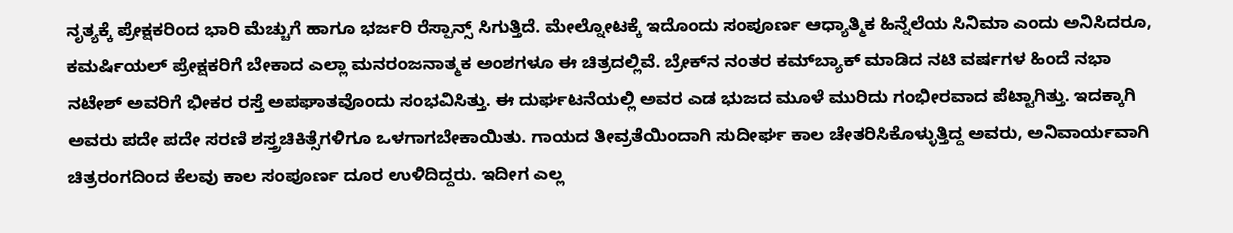ನೃತ್ಯಕ್ಕೆ ಪ್ರೇಕ್ಷಕರಿಂದ ಭಾರಿ ಮೆಚ್ಚುಗೆ ಹಾಗೂ ಭರ್ಜರಿ ರೆಸ್ಪಾನ್ಸ್ ಸಿಗುತ್ತಿದೆ. ಮೇಲ್ನೋಟಕ್ಕೆ ಇದೊಂದು ಸಂಪೂರ್ಣ ಆಧ್ಯಾತ್ಮಿಕ ಹಿನ್ನೆಲೆಯ ಸಿನಿಮಾ ಎಂದು ಅನಿಸಿದರೂ, ಕಮರ್ಷಿಯಲ್ ಪ್ರೇಕ್ಷಕರಿಗೆ ಬೇಕಾದ ಎಲ್ಲಾ ಮನರಂಜನಾತ್ಮಕ ಅಂಶಗಳೂ ಈ ಚಿತ್ರದಲ್ಲಿವೆ. ಬ್ರೇಕ್‌ನ ನಂತರ ಕಮ್‌ಬ್ಯಾಕ್ ಮಾಡಿದ ನಟಿ ವರ್ಷಗಳ ಹಿಂದೆ ನಭಾ ನಟೇಶ್ ಅವರಿಗೆ ಭೀಕರ ರಸ್ತೆ ಅಪಘಾತವೊಂದು ಸಂಭವಿಸಿತ್ತು. ಈ ದುರ್ಘಟನೆಯಲ್ಲಿ ಅವರ ಎಡ ಭುಜದ ಮೂಳೆ ಮುರಿದು ಗಂಭೀರವಾದ ಪೆಟ್ಟಾಗಿತ್ತು. ಇದಕ್ಕಾಗಿ ಅವರು ಪದೇ ಪದೇ ಸರಣಿ ಶಸ್ತ್ರಚಿಕಿತ್ಸೆಗಳಿಗೂ ಒಳಗಾಗಬೇಕಾಯಿತು. ಗಾಯದ ತೀವ್ರತೆಯಿಂದಾಗಿ ಸುದೀರ್ಘ ಕಾಲ ಚೇತರಿಸಿಕೊಳ್ಳುತ್ತಿದ್ದ ಅವರು, ಅನಿವಾರ್ಯವಾಗಿ ಚಿತ್ರರಂಗದಿಂದ ಕೆಲವು ಕಾಲ ಸಂಪೂರ್ಣ ದೂರ ಉಳಿದಿದ್ದರು. ಇದೀಗ ಎಲ್ಲ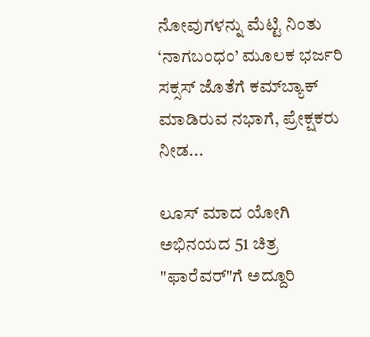ನೋವುಗಳನ್ನು ಮೆಟ್ಟಿ ನಿಂತು ‘ನಾಗಬಂಧಂ’ ಮೂಲಕ ಭರ್ಜರಿ ಸಕ್ಸಸ್‌ ಜೊತೆಗೆ ಕಮ್‌ಬ್ಯಾಕ್ ಮಾಡಿರುವ ನಭಾಗೆ, ಪ್ರೇಕ್ಷಕರು ನೀಡ...

ಲೂಸ್ ಮಾದ ಯೋಗಿ ಅಭಿನಯದ 51 ಚಿತ್ರ "ಫಾರೆವರ್"ಗೆ ಅದ್ದೂರಿ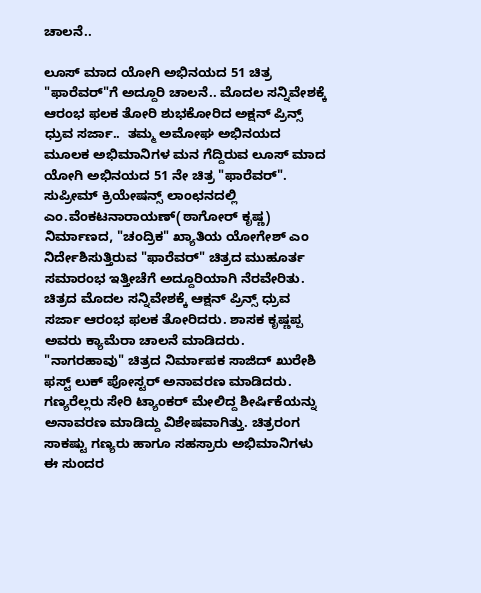ಚಾಲನೆ..

ಲೂಸ್ ಮಾದ ಯೋಗಿ ಅಭಿನಯದ 51 ಚಿತ್ರ "ಫಾರೆವರ್"ಗೆ ಅದ್ದೂರಿ ಚಾಲನೆ.. ಮೊದಲ ಸನ್ನಿವೇಶಕ್ಕೆ ಆರಂಭ ಫಲಕ ತೋರಿ ಶುಭಕೋರಿದ ಅಕ್ಷನ್ ಪ್ರಿನ್ಸ್ ಧ್ರುವ ಸರ್ಜಾ..  ತಮ್ಮ ಅಮೋಘ ಅಭಿನಯದ ಮೂಲಕ ಅಭಿಮಾನಿಗಳ ಮನ ಗೆದ್ದಿರುವ ಲೂಸ್ ಮಾದ ಯೋಗಿ ಅಭಿನಯದ 51 ನೇ ಚಿತ್ರ "ಫಾರೆವರ್". ಸುಪ್ರೀಮ್ ಕ್ರಿಯೇಷನ್ಸ್ ಲಾಂಛನದಲ್ಲಿ ಎಂ.ವೆಂಕಟನಾರಾಯಣ್(ಠಾಗೋರ್ ಕೃಷ್ಣ) ನಿರ್ಮಾಣದ, "ಚಂದ್ರಿಕ" ಖ್ಯಾತಿಯ ಯೋಗೇಶ್ ಎಂ ನಿರ್ದೇಶಿಸುತ್ತಿರುವ "ಫಾರೆವರ್" ಚಿತ್ರದ ಮುಹೂರ್ತ ಸಮಾರಂಭ ಇತ್ತೀಚೆಗೆ ಅದ್ದೂರಿಯಾಗಿ ನೆರವೇರಿತು. ಚಿತ್ರದ ಮೊದಲ ಸನ್ನಿವೇಶಕ್ಕೆ ಆಕ್ಷನ್ ಪ್ರಿನ್ಸ್ ಧ್ರುವ ಸರ್ಜಾ ಆರಂಭ ಫಲಕ ತೋರಿದರು. ಶಾಸಕ ಕೃಷ್ಣಪ್ಪ ಅವರು ಕ್ಯಾಮೆರಾ ಚಾಲನೆ ಮಾಡಿದರು. "ನಾಗರಹಾವು" ಚಿತ್ರದ ನಿರ್ಮಾಪಕ‌ ಸಾಜಿದ್ ಖುರೇಶಿ ಫಸ್ಟ್ ಲುಕ್ ಪೋಸ್ಟರ್ ಅನಾವರಣ ಮಾಡಿದರು. ಗಣ್ಯರೆಲ್ಲರು ಸೇರಿ ಟ್ಯಾಂಕರ್ ಮೇಲಿದ್ದ ಶೀರ್ಷಿಕೆಯನ್ನು ಅನಾವರಣ ಮಾಡಿದ್ದು ವಿಶೇಷವಾಗಿತ್ತು. ಚಿತ್ರರಂಗ ಸಾಕಷ್ಟು ಗಣ್ಯರು ಹಾಗೂ ಸಹಸ್ರಾರು ಅಭಿಮಾನಿಗಳು ಈ ಸುಂದರ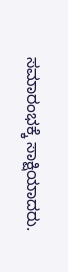ಸಮಾರಂಭಕ್ಕೆ ಸಾಕ್ಷಿಯಾದರು.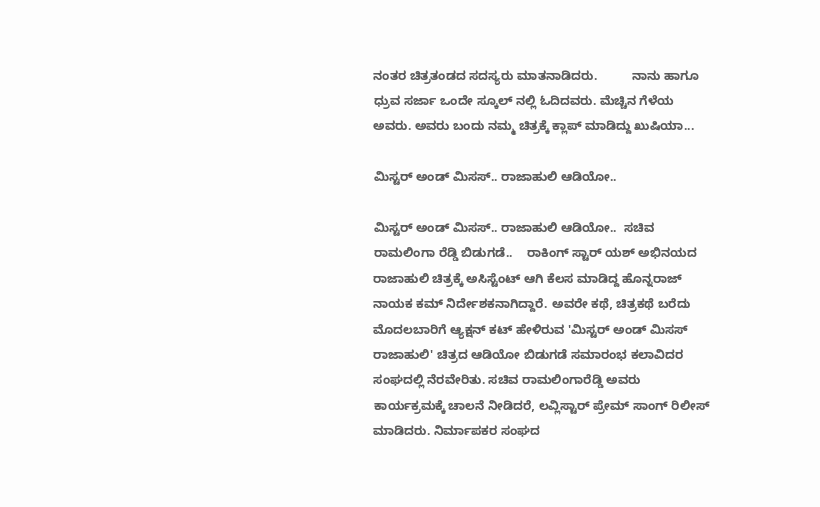ನಂತರ ಚಿತ್ರತಂಡದ ಸದಸ್ಯರು ಮಾತನಾಡಿದರು.          ನಾನು ಹಾಗೂ ಧ್ರುವ ಸರ್ಜಾ ಒಂದೇ ಸ್ಕೂಲ್ ನಲ್ಲಿ ಓದಿದವರು. ಮೆಚ್ಚಿನ ಗೆಳೆಯ ಅವರು. ಅವರು ಬಂದು ನಮ್ಮ ಚಿತ್ರಕ್ಕೆ ಕ್ಲಾಪ್ ಮಾಡಿದ್ದು ಖುಷಿಯಾ...

ಮಿಸ್ಟರ್ ಅಂಡ್ ಮಿಸಸ್.. ರಾಜಾಹುಲಿ ಆಡಿಯೋ..

ಮಿಸ್ಟರ್ ಅಂಡ್ ಮಿಸಸ್.. ರಾಜಾಹುಲಿ ಆಡಿಯೋ..  ಸಚಿವ ರಾಮಲಿಂಗಾ ರೆಡ್ಡಿ ಬಿಡುಗಡೆ..    ರಾಕಿಂಗ್ ಸ್ಟಾರ್ ಯಶ್ ಅಭಿನಯದ ರಾಜಾಹುಲಿ ಚಿತ್ರಕ್ಕೆ ಅಸಿಸ್ಟೆಂಟ್ ಆಗಿ ಕೆಲಸ ಮಾಡಿದ್ದ ಹೊನ್ನರಾಜ್ ನಾಯಕ ಕಮ್ ನಿರ್ದೇಶಕನಾಗಿದ್ದಾರೆ. ಅವರೇ ಕಥೆ, ಚಿತ್ರಕಥೆ ಬರೆದು ಮೊದಲಬಾರಿಗೆ ಆ್ಯಕ್ಷನ್ ಕಟ್ ಹೇಳಿರುವ 'ಮಿಸ್ಟರ್ ಅಂಡ್ ಮಿಸಸ್ ರಾಜಾಹುಲಿ' ಚಿತ್ರದ ಆಡಿಯೋ ಬಿಡುಗಡೆ ಸಮಾರಂಭ ಕಲಾವಿದರ ಸಂಘದಲ್ಲಿ ನೆರವೇರಿತು. ಸಚಿವ ರಾಮಲಿಂಗಾರೆಡ್ಡಿ ಅವರು ಕಾರ್ಯಕ್ರಮಕ್ಕೆ ಚಾಲನೆ ನೀಡಿದರೆ, ಲವ್ಲಿಸ್ಟಾರ್ ಪ್ರೇಮ್ ಸಾಂಗ್ ರಿಲೀಸ್ ಮಾಡಿದರು. ನಿರ್ಮಾಪಕರ ಸಂಘದ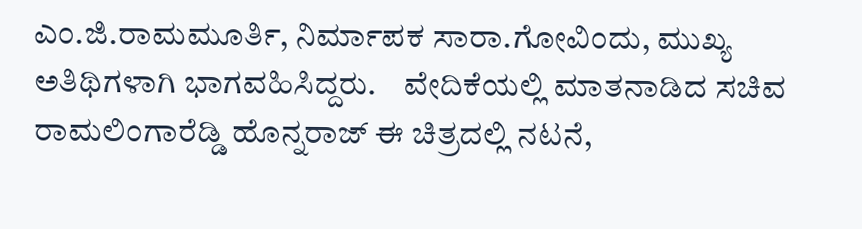ಎಂ.ಜಿ.ರಾಮಮೂರ್ತಿ, ನಿರ್ಮಾಪಕ ಸಾರಾ.ಗೋವಿಂದು, ಮುಖ್ಯ ಅತಿಥಿಗಳಾಗಿ ಭಾಗವಹಿಸಿದ್ದರು.    ವೇದಿಕೆಯಲ್ಲಿ ಮಾತನಾಡಿದ ಸಚಿವ ರಾಮಲಿಂಗಾರೆಡ್ಡಿ ಹೊನ್ನರಾಜ್ ಈ ಚಿತ್ರದಲ್ಲಿ ನಟನೆ,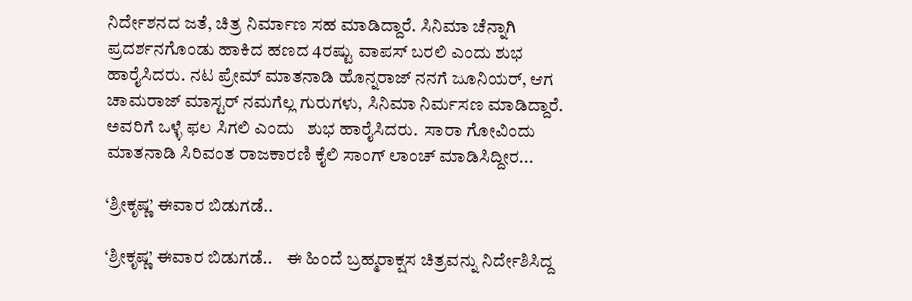ನಿರ್ದೇಶನದ ಜತೆ, ಚಿತ್ರ ನಿರ್ಮಾಣ ಸಹ ಮಾಡಿದ್ದಾರೆ. ಸಿನಿಮಾ ಚೆನ್ನಾಗಿ ಪ್ರದರ್ಶನಗೊಂಡು ಹಾಕಿದ ಹಣದ 4ರಷ್ಟು ವಾಪಸ್ ಬರಲಿ ಎಂದು ಶುಭ ಹಾರೈಸಿದರು. ನಟ ಪ್ರೇಮ್ ಮಾತನಾಡಿ ಹೊನ್ನರಾಜ್ ನನಗೆ ಜೂನಿಯರ್, ಆಗ ಚಾಮರಾಜ್ ಮಾಸ್ಟರ್ ನಮಗೆಲ್ಲ ಗುರುಗಳು, ಸಿನಿಮಾ ನಿರ್ಮಸಣ ಮಾಡಿದ್ದಾರೆ. ಅವರಿಗೆ ಒಳ್ಳೆ ಫಲ ಸಿಗಲಿ ಎಂದು   ಶುಭ ಹಾರೈಸಿದರು.  ಸಾರಾ ಗೋವಿಂದು ಮಾತನಾಡಿ ಸಿರಿವಂತ ರಾಜಕಾರಣಿ ಕೈಲಿ ಸಾಂಗ್ ಲಾಂಚ್ ಮಾಡಿಸಿದ್ದೀರ...

‘ಶ್ರೀಕೃಷ್ಣ’ ಈವಾರ ಬಿಡುಗಡೆ..

‘ಶ್ರೀಕೃಷ್ಣ’ ಈವಾರ ಬಿಡುಗಡೆ..    ಈ ಹಿಂದೆ ಬ್ರಹ್ಮರಾಕ್ಷಸ ಚಿತ್ರವನ್ನು ನಿರ್ದೇಶಿಸಿದ್ದ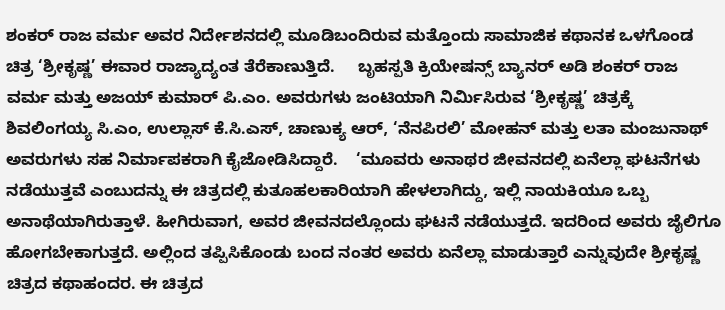ಶಂಕರ್ ರಾಜ ವರ್ಮ ಅವರ ನಿರ್ದೇಶನದಲ್ಲಿ ಮೂಡಿಬಂದಿರುವ ಮತ್ತೊಂದು ಸಾಮಾಜಿಕ ಕಥಾನಕ ಒಳಗೊಂಡ ಚಿತ್ರ ‘ಶ್ರೀಕೃಷ್ಣ’ ಈವಾರ ರಾಜ್ಯಾದ್ಯಂತ ತೆರೆಕಾಣುತ್ತಿದೆ.     ಬೃಹಸ್ಪತಿ ಕ್ರಿಯೇಷನ್ಸ್ ಬ್ಯಾನರ್‍ ಅಡಿ ಶಂಕರ್ ರಾಜ ವರ್ಮ ಮತ್ತು ಅಜಯ್‍ ಕುಮಾರ್ ಪಿ.ಎಂ. ಅವರುಗಳು ಜಂಟಿಯಾಗಿ ನಿರ್ಮಿಸಿರುವ ‘ಶ್ರೀಕೃಷ್ಣ’ ಚಿತ್ರಕ್ಕೆ ಶಿವಲಿಂಗಯ್ಯ ಸಿ.ಎಂ, ಉಲ್ಲಾಸ್‍ ಕೆ.ಸಿ.ಎಸ್, ಚಾಣುಕ್ಯ ಆರ್‍, ‘ನೆನಪಿರಲಿ’ ಮೋಹನ್‍ ಮತ್ತು ಲತಾ ಮಂಜುನಾಥ್‍ ಅವರುಗಳು ಸಹ ನಿರ್ಮಾಪಕರಾಗಿ ಕೈಜೋಡಿಸಿದ್ದಾರೆ.    ‘ಮೂವರು ಅನಾಥರ ಜೀವನದಲ್ಲಿ ಏನೆಲ್ಲಾ ಘಟನೆಗಳು ನಡೆಯುತ್ತವೆ ಎಂಬುದನ್ನು ಈ ಚಿತ್ರದಲ್ಲಿ ಕುತೂಹಲಕಾರಿಯಾಗಿ ಹೇಳಲಾಗಿದ್ದು, ಇಲ್ಲಿ ನಾಯಕಿಯೂ ಒಬ್ಬ ಅನಾಥೆಯಾಗಿರುತ್ತಾಳೆ. ಹೀಗಿರುವಾಗ, ಅವರ ಜೀವನದಲ್ಲೊಂದು ಘಟನೆ ನಡೆಯುತ್ತದೆ. ಇದರಿಂದ ಅವರು ಜೈಲಿಗೂ ಹೋಗಬೇಕಾಗುತ್ತದೆ. ಅಲ್ಲಿಂದ ತಪ್ಪಿಸಿಕೊಂಡು ಬಂದ ನಂತರ ಅವರು ಏನೆಲ್ಲಾ ಮಾಡುತ್ತಾರೆ ಎನ್ನುವುದೇ ಶ್ರೀಕೃಷ್ಣ ಚಿತ್ರದ ಕಥಾಹಂದರ. ಈ ಚಿತ್ರದ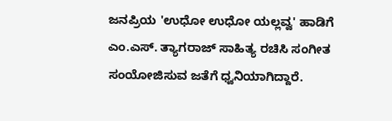ಜನಪ್ರಿಯ 'ಉಧೋ ಉಧೋ ಯಲ್ಲವ್ವ' ಹಾಡಿಗೆ ಎಂ.ಎಸ್‍. ತ್ಯಾಗರಾಜ್‍ ಸಾಹಿತ್ಯ ರಚಿಸಿ ಸಂಗೀತ ಸಂಯೋಜಿಸುವ ಜತೆಗೆ ಧ್ವನಿಯಾಗಿದ್ದಾರೆ.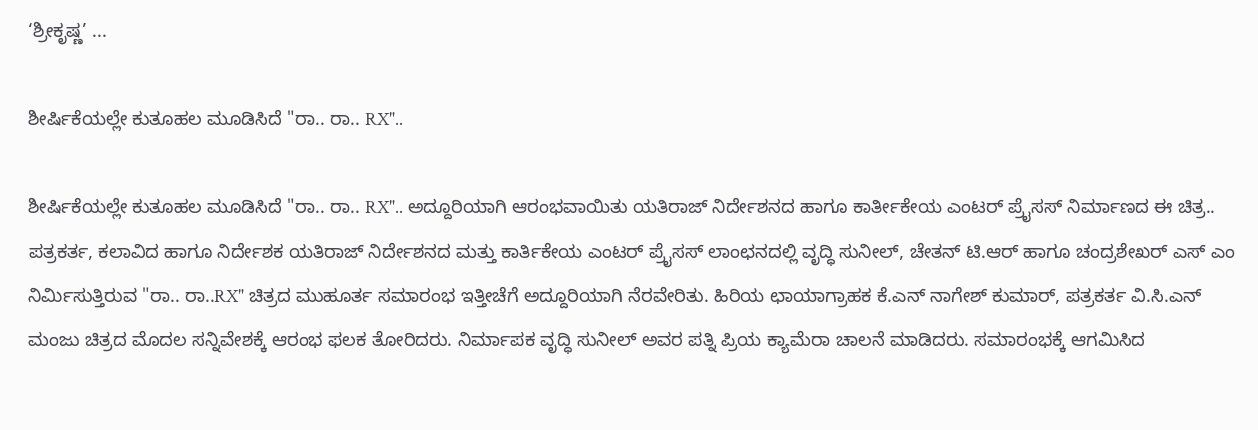‘ಶ್ರೀಕೃಷ್ಣ’ ...

ಶೀರ್ಷಿಕೆಯಲ್ಲೇ ಕುತೂಹಲ ಮೂಡಿಸಿದೆ "ರಾ.. ರಾ.. RX"..

ಶೀರ್ಷಿಕೆಯಲ್ಲೇ ಕುತೂಹಲ ಮೂಡಿಸಿದೆ "ರಾ.. ರಾ.. RX".. ಅದ್ದೂರಿಯಾಗಿ ಆರಂಭವಾಯಿತು ಯತಿರಾಜ್ ನಿರ್ದೇಶನದ ಹಾಗೂ ಕಾರ್ತೀಕೇಯ ಎಂಟರ್ ಪ್ರೈಸಸ್ ನಿರ್ಮಾಣದ ಈ ಚಿತ್ರ..                          ಪತ್ರಕರ್ತ, ಕಲಾವಿದ ಹಾಗೂ ನಿರ್ದೇಶಕ ಯತಿರಾಜ್ ನಿರ್ದೇಶನದ ಮತ್ತು ಕಾರ್ತಿಕೇಯ ಎಂಟರ್ ಪ್ರೈಸಸ್ ಲಾಂಛನದಲ್ಲಿ ವೃದ್ಧಿ ಸುನೀಲ್, ಚೇತನ್ ಟಿ.ಆರ್ ಹಾಗೂ ಚಂದ್ರಶೇಖರ್ ಎಸ್ ಎಂ ನಿರ್ಮಿಸುತ್ತಿರುವ "ರಾ.. ರಾ..RX" ಚಿತ್ರದ ಮುಹೂರ್ತ ಸಮಾರಂಭ ಇತ್ತೀಚೆಗೆ ಅದ್ದೂರಿಯಾಗಿ ನೆರವೇರಿತು. ಹಿರಿಯ ಛಾಯಾಗ್ರಾಹಕ ಕೆ.ಎನ್ ನಾಗೇಶ್ ಕುಮಾರ್, ಪತ್ರಕರ್ತ ವಿ.ಸಿ.ಎನ್ ಮಂಜು ಚಿತ್ರದ ಮೊದಲ ಸನ್ನಿವೇಶಕ್ಕೆ ಆರಂಭ ಫಲಕ ತೋರಿದರು. ನಿರ್ಮಾಪಕ ವೃದ್ಧಿ ಸುನೀಲ್ ಅವರ ಪತ್ನಿ ಪ್ರಿಯ ಕ್ಯಾಮೆರಾ ಚಾಲನೆ ಮಾಡಿದರು. ಸಮಾರಂಭಕ್ಕೆ ಆಗಮಿಸಿದ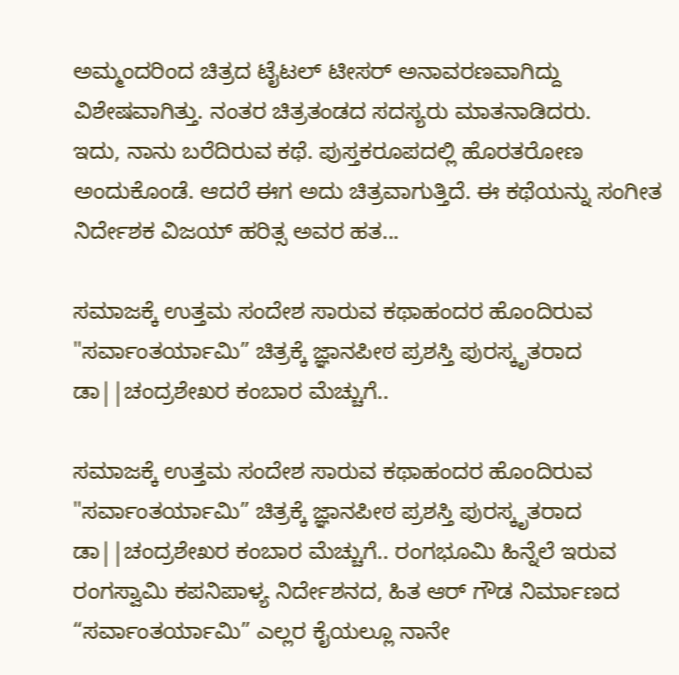ಅಮ್ಮಂದರಿಂದ ಚಿತ್ರದ ಟೈಟಲ್ ಟೀಸರ್ ಅನಾವರಣವಾಗಿದ್ದು ವಿಶೇಷವಾಗಿತ್ತು. ನಂತರ ಚಿತ್ರತಂಡದ ಸದಸ್ಯರು ಮಾತನಾಡಿದರು.                            ಇದು, ನಾನು ಬರೆದಿರುವ ಕಥೆ. ಪುಸ್ತಕರೂಪದಲ್ಲಿ ಹೊರತರೋಣ ಅಂದುಕೊಂಡೆ. ಆದರೆ ಈಗ ಅದು ಚಿತ್ರವಾಗುತ್ತಿದೆ. ಈ ಕಥೆಯನ್ನು ಸಂಗೀತ ನಿರ್ದೇಶಕ ವಿಜಯ್ ಹರಿತ್ಸ ಅವರ ಹತ...

ಸಮಾಜಕ್ಕೆ ಉತ್ತಮ ಸಂದೇಶ ಸಾರುವ ಕಥಾಹಂದರ ಹೊಂದಿರುವ "ಸರ್ವಾಂತರ್ಯಾಮಿ” ಚಿತ್ರಕ್ಕೆ ಜ್ಞಾನಪೀಠ ಪ್ರಶಸ್ತಿ ಪುರಸ್ಕೃತರಾದ ಡಾ||ಚಂದ್ರಶೇಖರ ಕಂಬಾರ ಮೆಚ್ಚುಗೆ..

ಸಮಾಜಕ್ಕೆ ಉತ್ತಮ ಸಂದೇಶ ಸಾರುವ ಕಥಾಹಂದರ ಹೊಂದಿರುವ "ಸರ್ವಾಂತರ್ಯಾಮಿ” ಚಿತ್ರಕ್ಕೆ ಜ್ಞಾನಪೀಠ ಪ್ರಶಸ್ತಿ ಪುರಸ್ಕೃತರಾದ ಡಾ||ಚಂದ್ರಶೇಖರ ಕಂಬಾರ ಮೆಚ್ಚುಗೆ.. ರಂಗಭೂಮಿ ಹಿನ್ನೆಲೆ ಇರುವ ರಂಗಸ್ವಾಮಿ ಕಪನಿಪಾಳ್ಯ ನಿರ್ದೇಶನದ, ಹಿತ ಆರ್ ಗೌಡ ನಿರ್ಮಾಣದ “ಸರ್ವಾಂತರ್ಯಾಮಿ” ಎಲ್ಲರ ಕೈಯಲ್ಲೂ ನಾನೇ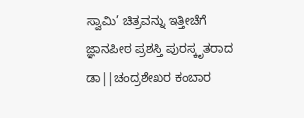ಸ್ವಾಮಿ’ ಚಿತ್ರವನ್ನು ಇತ್ತೀಚೆಗೆ ಜ್ಞಾನಪೀಠ ಪ್ರಶಸ್ತಿ ಪುರಸ್ಕೃತರಾದ ಡಾ||ಚಂದ್ರಶೇಖರ ಕಂಬಾರ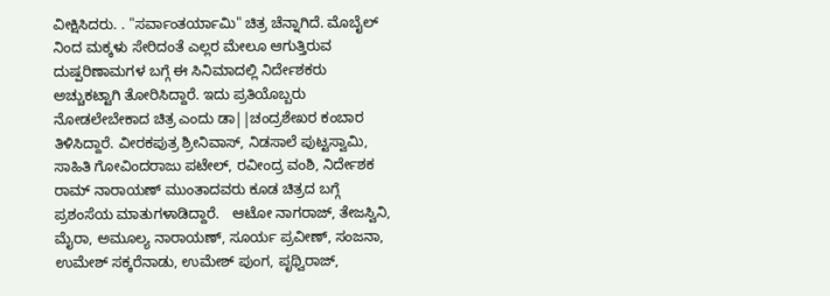ವೀಕ್ಷಿಸಿದರು. . "ಸರ್ವಾಂತರ್ಯಾಮಿ" ಚಿತ್ರ ಚೆನ್ನಾಗಿದೆ. ಮೊಬೈಲ್ ನಿಂದ ಮಕ್ಕಳು ಸೇರಿದಂತೆ ಎಲ್ಲರ ಮೇಲೂ ಆಗುತ್ತಿರುವ ದುಷ್ಪರಿಣಾಮಗಳ ಬಗ್ಗೆ ಈ ಸಿನಿಮಾದಲ್ಲಿ ನಿರ್ದೇಶಕರು ಅಚ್ಚುಕಟ್ಟಾಗಿ ತೋರಿಸಿದ್ದಾರೆ. ಇದು ಪ್ರತಿಯೊಬ್ಬರು ನೋಡಲೇಬೇಕಾದ ಚಿತ್ರ ಎಂದು ಡಾ||ಚಂದ್ರಶೇಖರ ಕಂಬಾರ ತಿಳಿಸಿದ್ದಾರೆ. ವೀರಕಪುತ್ರ ಶ್ರೀನಿವಾಸ್, ನಿಡಸಾಲೆ ಪುಟ್ಟಸ್ವಾಮಿ, ಸಾಹಿತಿ ಗೋವಿಂದರಾಜು ಪಟೇಲ್, ರವೀಂದ್ರ ವಂಶಿ, ನಿರ್ದೇಶಕ ರಾಮ್ ನಾರಾಯಣ್ ಮುಂತಾದವರು ಕೂಡ ಚಿತ್ರದ ಬಗ್ಗೆ ಪ್ರಶಂಸೆಯ ಮಾತುಗಳಾಡಿದ್ದಾರೆ.   ಆಟೋ ನಾಗರಾಜ್, ತೇಜಸ್ವಿನಿ, ಮೈರಾ, ಅಮೂಲ್ಯ ನಾರಾಯಣ್, ಸೂರ್ಯ ಪ್ರವೀಣ್, ಸಂಜನಾ, ಉಮೇಶ್ ಸಕ್ಕರೆನಾಡು, ಉಮೇಶ್ ಪುಂಗ, ಪೃಥ್ವಿರಾಜ್‌,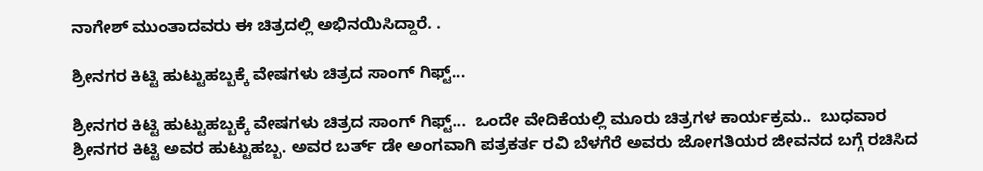ನಾಗೇಶ್ ಮುಂತಾದವರು ಈ ಚಿತ್ರದಲ್ಲಿ ಅಭಿನಯಿಸಿದ್ದಾರೆ. .

ಶ್ರೀನಗರ ಕಿಟ್ಟಿ ಹುಟ್ಟುಹಬ್ಬಕ್ಕೆ ವೇಷಗಳು ಚಿತ್ರದ ಸಾಂಗ್ ಗಿಫ್ಟ್...

ಶ್ರೀನಗರ ಕಿಟ್ಟಿ ಹುಟ್ಟುಹಬ್ಬಕ್ಕೆ ವೇಷಗಳು ಚಿತ್ರದ ಸಾಂಗ್ ಗಿಫ್ಟ್...  ಒಂದೇ ವೇದಿಕೆಯಲ್ಲಿ ಮೂರು ಚಿತ್ರಗಳ ಕಾರ್ಯಕ್ರಮ..  ಬುಧವಾರ ಶ್ರೀನಗರ ಕಿಟ್ಟಿ ಅವರ ಹುಟ್ಟುಹಬ್ಬ. ಅವರ ಬರ್ತ್ ಡೇ ಅಂಗವಾಗಿ ಪತ್ರಕರ್ತ ರವಿ ಬೆಳಗೆರೆ ಅವರು ಜೋಗತಿಯರ ಜೀವನದ ಬಗ್ಗೆ ರಚಿಸಿದ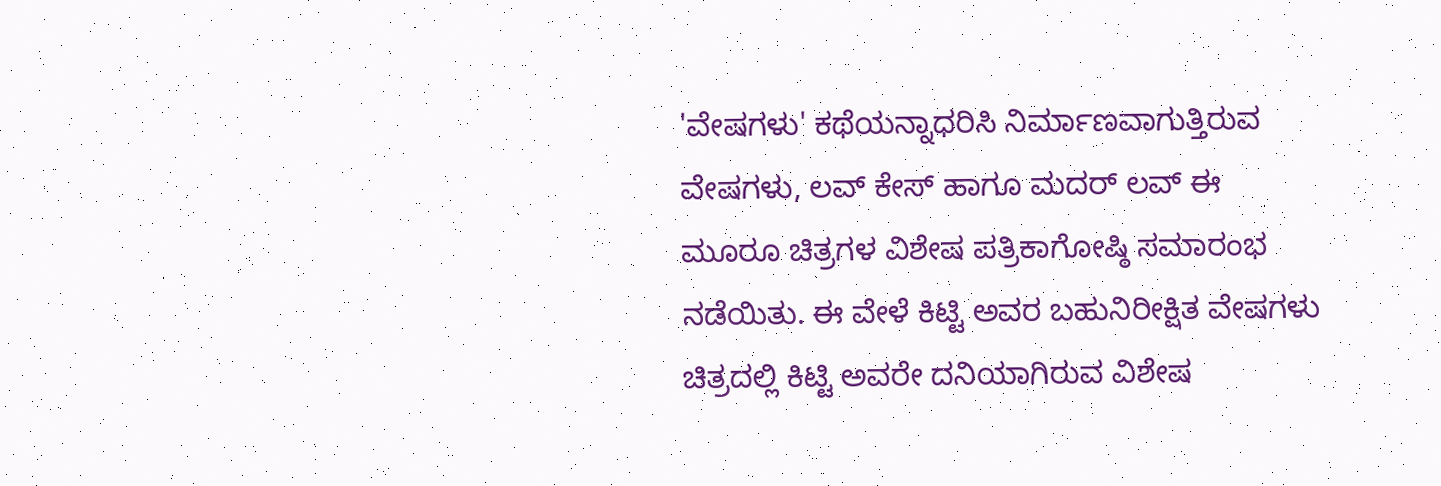'ವೇಷಗಳು' ಕಥೆಯನ್ನಾಧರಿಸಿ‌ ನಿರ್ಮಾಣವಾಗುತ್ತಿರುವ ವೇಷಗಳು, ಲವ್ ಕೇಸ್ ಹಾಗೂ ಮದರ್ ಲವ್ ಈ ಮೂರೂ ಚಿತ್ರಗಳ ವಿಶೇಷ ಪತ್ರಿಕಾಗೋಷ್ಠಿ ಸಮಾರಂಭ ನಡೆಯಿತು. ಈ ವೇಳೆ ಕಿಟ್ಟಿ ಅವರ ಬಹುನಿರೀಕ್ಷಿತ ವೇಷಗಳು ಚಿತ್ರದಲ್ಲಿ ‌ಕಿಟ್ಟಿ ಅವರೇ ದನಿಯಾಗಿರುವ ವಿಶೇಷ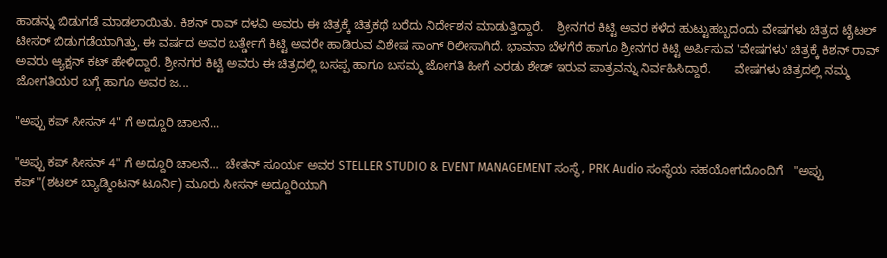ಹಾಡನ್ನು ಬಿಡುಗಡೆ ಮಾಡಲಾಯಿತು. ಕಿಶನ್ ರಾವ್ ದಳವಿ ಅವರು ಈ ಚಿತ್ರಕ್ಕೆ ಚಿತ್ರಕಥೆ ಬರೆದು ನಿರ್ದೇಶನ ಮಾಡುತ್ತಿದ್ದಾರೆ.    ಶ್ರೀನಗರ ಕಿಟ್ಟಿ ಅವರ ಕಳೆದ ಹುಟ್ಟುಹಬ್ಬದಂದು ವೇಷಗಳು ಚಿತ್ರದ ಟೈಟಲ್ ಟೀಸರ್ ಬಿಡುಗಡೆಯಾಗಿತ್ತು. ಈ ವರ್ಷದ ಅವರ ಬರ್ತ್ಡೇಗೆ ಕಿಟ್ಟಿ ಅವರೇ ಹಾಡಿರುವ ವಿಶೇಷ ಸಾಂಗ್ ರಿಲೀಸಾಗಿದೆ. ಭಾವನಾ ಬೆಳಗೆರೆ ಹಾಗೂ ಶ್ರೀನಗರ ಕಿಟ್ಟಿ ಅರ್ಪಿಸುವ 'ವೇಷಗಳು' ಚಿತ್ರಕ್ಕೆ ಕಿಶನ್ ರಾವ್ ಅವರು ಆ್ಯಕ್ಷನ್ ಕಟ್ ಹೇಳಿದ್ದಾರೆ. ಶ್ರೀನಗರ ಕಿಟ್ಟಿ ಅವರು ಈ ಚಿತ್ರದಲ್ಲಿ ಬಸಪ್ಪ ಹಾಗೂ ಬಸಮ್ಮ ಜೋಗತಿ ಹೀಗೆ ಎರಡು ಶೇಡ್ ಇರುವ ಪಾತ್ರವನ್ನು ನಿರ್ವಹಿಸಿದ್ದಾರೆ.       ವೇಷಗಳು ಚಿತ್ರದಲ್ಲಿ ನಮ್ಮ ಜೋಗತಿಯರ ಬಗ್ಗೆ ಹಾಗೂ ಅವರ ಜ...

"ಅಪ್ಪು ಕಪ್ ಸೀಸನ್ 4" ಗೆ ಅದ್ದೂರಿ ಚಾಲನೆ...

"ಅಪ್ಪು ಕಪ್ ಸೀಸನ್ 4" ಗೆ ಅದ್ದೂರಿ ಚಾಲನೆ...  ಚೇತನ್ ಸೂರ್ಯ ಅವರ STELLER STUDIO & EVENT MANAGEMENT ಸಂಸ್ಥೆ, PRK Audio ಸಂಸ್ಥೆಯ ಸಹಯೋಗದೊಂದಿಗೆ   "ಅಪ್ಪು ಕಪ್"(ಶಟಲ್ ಬ್ಯಾಡ್ಮಿಂಟನ್ ಟೂರ್ನಿ) ಮೂರು ಸೀಸನ್ ಅದ್ದೂರಿಯಾಗಿ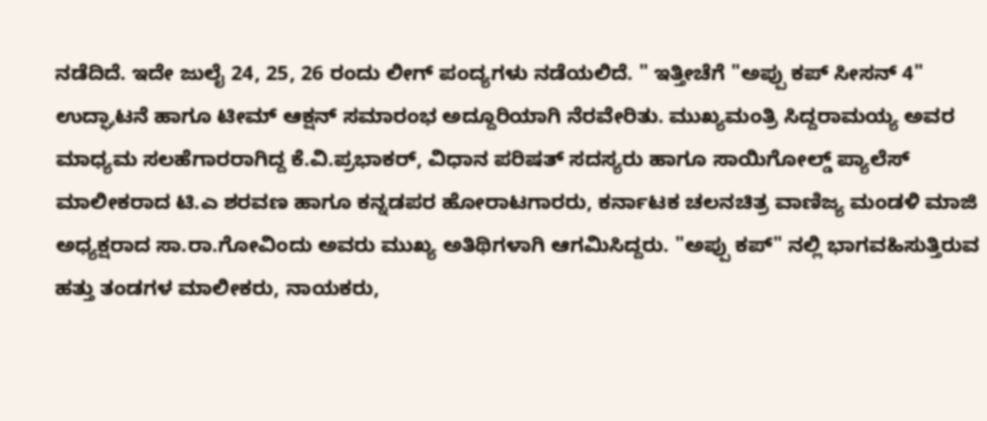ನಡೆದಿದೆ. ಇದೇ ಜುಲೈ 24, 25, 26 ರಂದು ಲೀಗ್ ಪಂದ್ಯಗಳು ನಡೆಯಲಿದೆ. " ಇತ್ತೀಚೆಗೆ "ಅಪ್ಪು ಕಪ್ ಸೀಸನ್ 4" ಉದ್ಘಾಟನೆ ಹಾಗೂ ಟೀಮ್ ಆಕ್ಷನ್ ಸಮಾರಂಭ ಅದ್ದೂರಿಯಾಗಿ ನೆರವೇರಿತು. ಮುಖ್ಯಮಂತ್ರಿ ಸಿದ್ದರಾಮಯ್ಯ ಅವರ ಮಾಧ್ಯಮ ಸಲಹೆಗಾರರಾಗಿದ್ದ ಕೆ.ವಿ.ಪ್ರಭಾಕರ್, ವಿಧಾನ ಪರಿಷತ್ ಸದಸ್ಯರು ಹಾಗೂ ಸಾಯಿಗೋಲ್ಡ್ ಪ್ಯಾಲೆಸ್ ಮಾಲೀಕರಾದ ಟಿ.ಎ ಶರವಣ ಹಾಗೂ ಕನ್ನಡಪರ ಹೋರಾಟಗಾರರು, ಕರ್ನಾಟಕ ಚಲನಚಿತ್ರ ವಾಣಿಜ್ಯ ಮಂಡಳಿ ಮಾಜಿ ಅಧ್ಯಕ್ಷರಾದ ಸಾ.ರಾ.ಗೋವಿಂದು ಅವರು ಮುಖ್ಯ ಅತಿಥಿಗಳಾಗಿ ಆಗಮಿಸಿದ್ದರು. "ಅಪ್ಪು ಕಪ್" ನಲ್ಲಿ ಭಾಗವಹಿಸುತ್ತಿರುವ ಹತ್ತು ತಂಡಗಳ ಮಾಲೀಕರು, ನಾಯಕರು,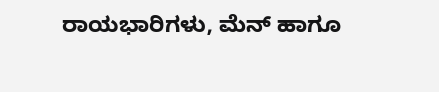ರಾಯಭಾರಿಗಳು, ಮೆನ್ ಹಾಗೂ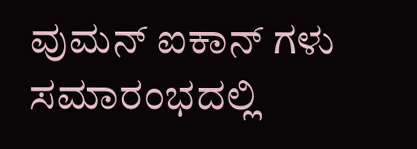ವುಮನ್ ಐಕಾನ್ ಗಳು ಸಮಾರಂಭದಲ್ಲಿ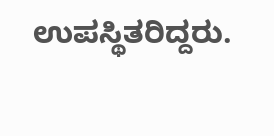ಉಪಸ್ಥಿತರಿದ್ದರು.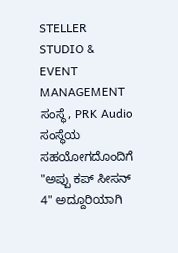STELLER STUDIO & EVENT MANAGEMENT ಸಂಸ್ಥೆ, PRK Audio ಸಂಸ್ಥೆಯ ಸಹಯೋಗದೊಂದಿಗೆ "ಅಪ್ಪು ಕಪ್ ಸೀಸನ್ 4" ಅದ್ದೂರಿಯಾಗಿ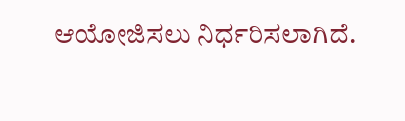ಆಯೋಜಿಸಲು ನಿರ್ಧರಿಸಲಾಗಿದೆ.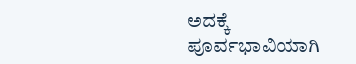ಅದಕ್ಕೆ ಪೂರ್ವಭಾವಿಯಾಗಿ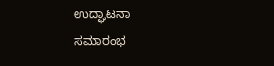ಉದ್ಘಾಟನಾ ಸಮಾರಂಭ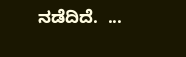ನಡೆದಿದೆ.  ...